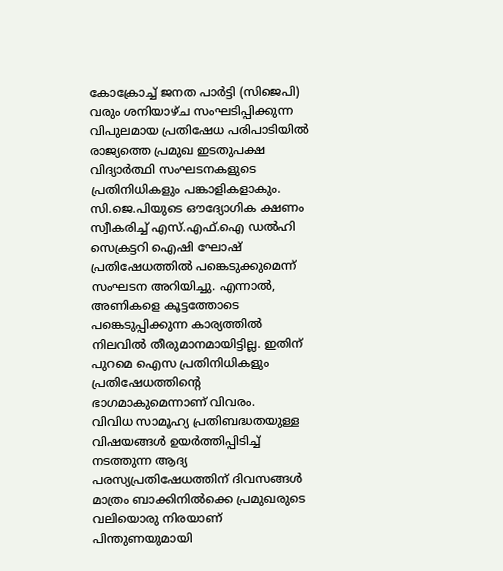കോക്രോച്ച് ജനത പാർട്ടി (സിജെപി) വരും ശനിയാഴ്ച സംഘടിപ്പിക്കുന്ന വിപുലമായ പ്രതിഷേധ പരിപാടിയിൽ രാജ്യത്തെ പ്രമുഖ ഇടതുപക്ഷ വിദ്യാർത്ഥി സംഘടനകളുടെ പ്രതിനിധികളും പങ്കാളികളാകും. സി.ജെ.പിയുടെ ഔദ്യോഗിക ക്ഷണം സ്വീകരിച്ച് എസ്.എഫ്.ഐ ഡൽഹി സെക്രട്ടറി ഐഷി ഘോഷ് പ്രതിഷേധത്തിൽ പങ്കെടുക്കുമെന്ന് സംഘടന അറിയിച്ചു. എന്നാൽ, അണികളെ കൂട്ടത്തോടെ പങ്കെടുപ്പിക്കുന്ന കാര്യത്തിൽ നിലവിൽ തീരുമാനമായിട്ടില്ല. ഇതിന് പുറമെ ഐസ പ്രതിനിധികളും പ്രതിഷേധത്തിന്റെ ഭാഗമാകുമെന്നാണ് വിവരം.
വിവിധ സാമൂഹ്യ പ്രതിബദ്ധതയുള്ള വിഷയങ്ങൾ ഉയർത്തിപ്പിടിച്ച് നടത്തുന്ന ആദ്യ പരസ്യപ്രതിഷേധത്തിന് ദിവസങ്ങൾ മാത്രം ബാക്കിനിൽക്കെ പ്രമുഖരുടെ വലിയൊരു നിരയാണ് പിന്തുണയുമായി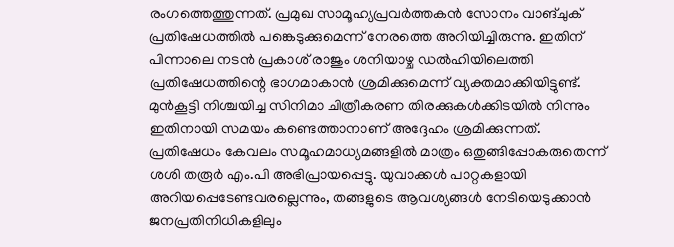രംഗത്തെത്തുന്നത്. പ്രമുഖ സാമൂഹ്യപ്രവർത്തകൻ സോനം വാങ്ചുക് പ്രതിഷേധത്തിൽ പങ്കെടുക്കുമെന്ന് നേരത്തെ അറിയിച്ചിരുന്നു. ഇതിന് പിന്നാലെ നടൻ പ്രകാശ് രാജും ശനിയാഴ്ച ഡൽഹിയിലെത്തി പ്രതിഷേധത്തിന്റെ ഭാഗമാകാൻ ശ്രമിക്കുമെന്ന് വ്യക്തമാക്കിയിട്ടുണ്ട്. മുൻകൂട്ടി നിശ്ചയിച്ച സിനിമാ ചിത്രീകരണ തിരക്കുകൾക്കിടയിൽ നിന്നും ഇതിനായി സമയം കണ്ടെത്താനാണ് അദ്ദേഹം ശ്രമിക്കുന്നത്.
പ്രതിഷേധം കേവലം സമൂഹമാധ്യമങ്ങളിൽ മാത്രം ഒതുങ്ങിപ്പോകരുതെന്ന് ശശി തരൂർ എം.പി അഭിപ്രായപ്പെട്ടു. യുവാക്കൾ പാറ്റകളായി അറിയപ്പെടേണ്ടവരല്ലെന്നും, തങ്ങളുടെ ആവശ്യങ്ങൾ നേടിയെടുക്കാൻ ജനപ്രതിനിധികളിലും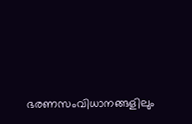ഭരണസംവിധാനങ്ങളിലും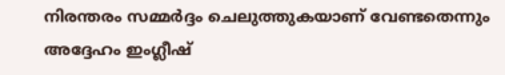നിരന്തരം സമ്മർദ്ദം ചെലുത്തുകയാണ് വേണ്ടതെന്നും അദ്ദേഹം ഇംഗ്ലീഷ്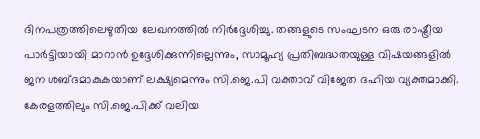ദിനപത്രത്തിലെഴുതിയ ലേഖനത്തിൽ നിർദ്ദേശിച്ചു. തങ്ങളുടെ സംഘടന ഒരു രാഷ്ട്രീയ പാർട്ടിയായി മാറാൻ ഉദ്ദേശിക്കുന്നില്ലെന്നും, സാമൂഹ്യ പ്രതിബദ്ധതയുള്ള വിഷയങ്ങളിൽ ജന ശബ്ദമാകുകയാണ് ലക്ഷ്യമെന്നും സി.ജെ.പി വക്താവ് വിജേത ദഹിയ വ്യക്തമാക്കി. കേരളത്തിലും സി.ജെ.പിക്ക് വലിയ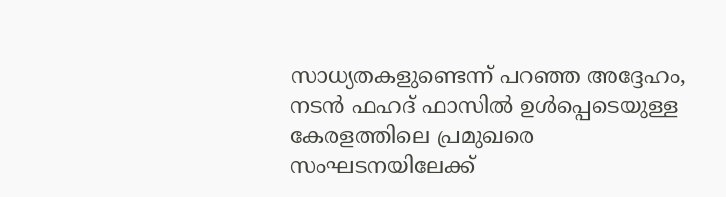സാധ്യതകളുണ്ടെന്ന് പറഞ്ഞ അദ്ദേഹം, നടൻ ഫഹദ് ഫാസിൽ ഉൾപ്പെടെയുള്ള കേരളത്തിലെ പ്രമുഖരെ സംഘടനയിലേക്ക്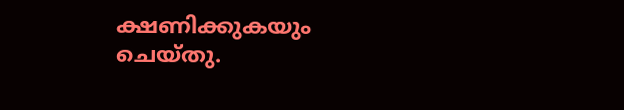ക്ഷണിക്കുകയും ചെയ്തു.